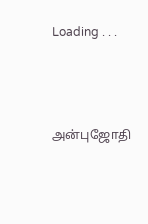Loading . . .




அன்புஜோதி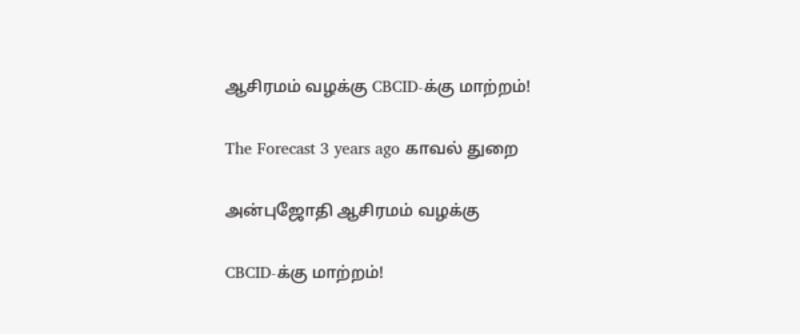ஆசிரமம் வழக்கு CBCID-க்கு மாற்றம்!

The Forecast 3 years ago காவல் துறை

அன்புஜோதி ஆசிரமம் வழக்கு

CBCID-க்கு மாற்றம்!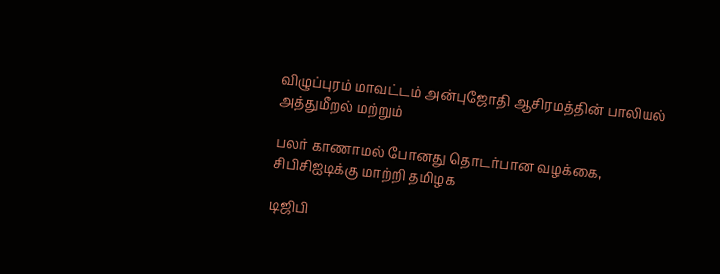விழுப்புரம் மாவட்டம் அன்புஜோதி ஆசிரமத்தின் பாலியல் அத்துமீறல் மற்றும்

பலர் காணாமல் போனது தொடர்பான வழக்கை, சிபிசிஐடிக்கு மாற்றி தமிழக

டிஜிபி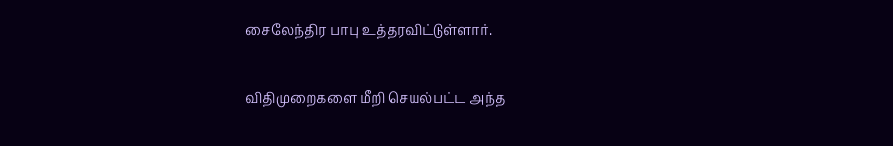சைலேந்திர பாபு உத்தரவிட்டுள்ளார்.

விதிமுறைகளை மீறி செயல்பட்ட அந்த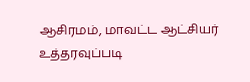ஆசிரமம், மாவட்ட ஆட்சியர் உத்தரவுப்படி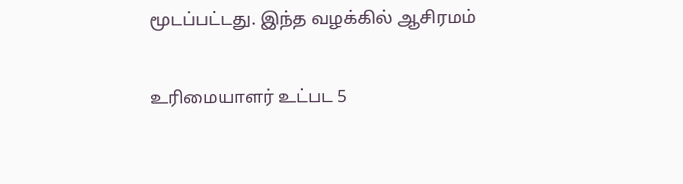மூடப்பட்டது. இந்த வழக்கில் ஆசிரமம்

உரிமையாளர் உட்பட 5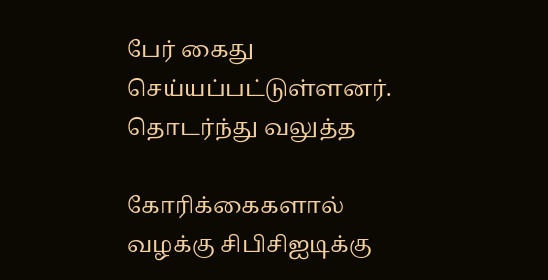பேர் கைது செய்யப்பட்டுள்ளனர். தொடர்ந்து வலுத்த

கோரிக்கைகளால் வழக்கு சிபிசிஐடிக்கு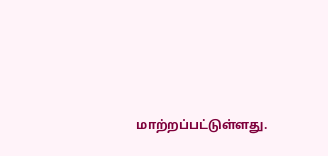மாற்றப்பட்டுள்ளது.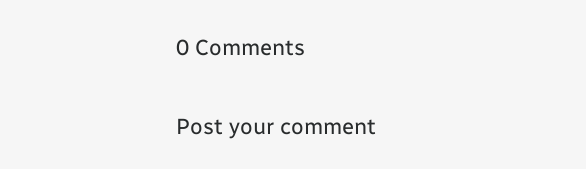0 Comments

Post your comment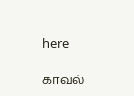here

காவல்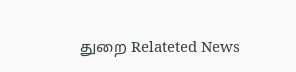துறை Relateted News